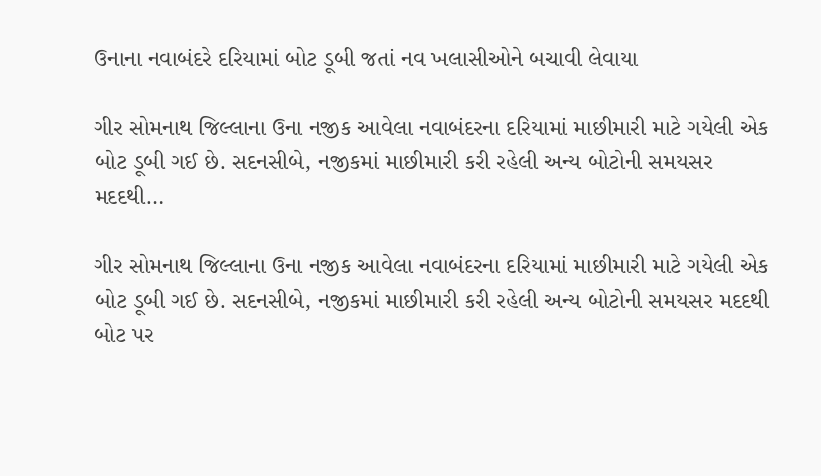ઉનાના નવાબંદરે દરિયામાં બોટ ડૂબી જતાં નવ ખલાસીઓને બચાવી લેવાયા

ગીર સોમનાથ જિલ્લાના ઉના નજીક આવેલા નવાબંદરના દરિયામાં માછીમારી માટે ગયેલી એક બોટ ડૂબી ગઈ છે. સદનસીબે, નજીકમાં માછીમારી કરી રહેલી અન્ય બોટોની સમયસર મદદથી…

ગીર સોમનાથ જિલ્લાના ઉના નજીક આવેલા નવાબંદરના દરિયામાં માછીમારી માટે ગયેલી એક બોટ ડૂબી ગઈ છે. સદનસીબે, નજીકમાં માછીમારી કરી રહેલી અન્ય બોટોની સમયસર મદદથી બોટ પર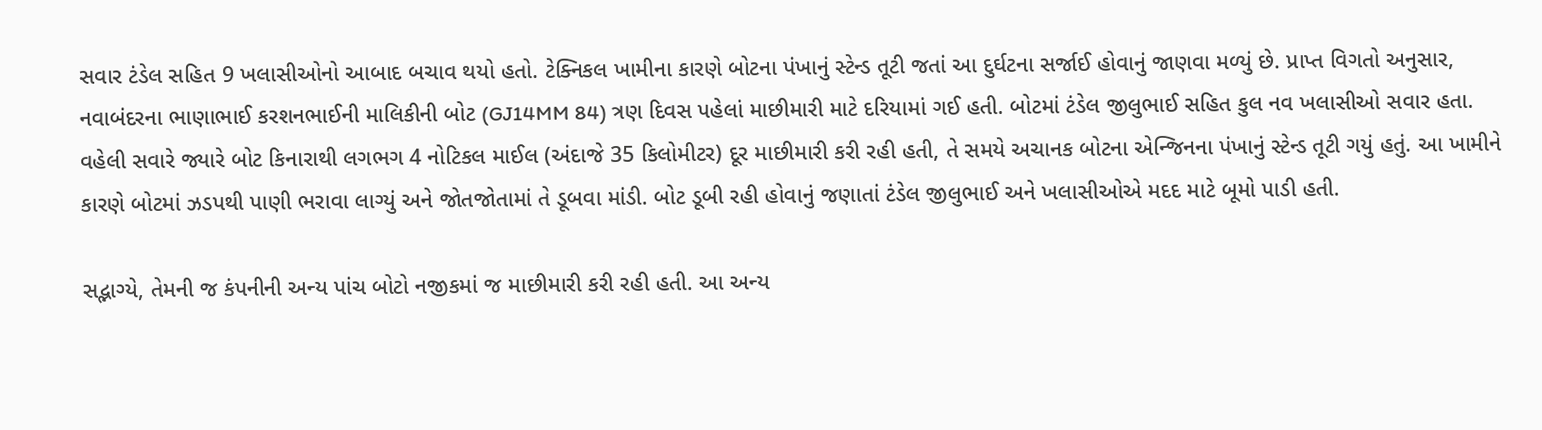સવાર ટંડેલ સહિત 9 ખલાસીઓનો આબાદ બચાવ થયો હતો. ટેક્નિકલ ખામીના કારણે બોટના પંખાનું સ્ટેન્ડ તૂટી જતાં આ દુર્ઘટના સર્જાઈ હોવાનું જાણવા મળ્યું છે. પ્રાપ્ત વિગતો અનુસાર, નવાબંદરના ભાણાભાઈ કરશનભાઈની માલિકીની બોટ (GJ14MM 84) ત્રણ દિવસ પહેલાં માછીમારી માટે દરિયામાં ગઈ હતી. બોટમાં ટંડેલ જીલુભાઈ સહિત કુલ નવ ખલાસીઓ સવાર હતા. વહેલી સવારે જ્યારે બોટ કિનારાથી લગભગ 4 નોટિકલ માઈલ (અંદાજે 35 કિલોમીટર) દૂર માછીમારી કરી રહી હતી, તે સમયે અચાનક બોટના એન્જિનના પંખાનું સ્ટેન્ડ તૂટી ગયું હતું. આ ખામીને કારણે બોટમાં ઝડપથી પાણી ભરાવા લાગ્યું અને જોતજોતામાં તે ડૂબવા માંડી. બોટ ડૂબી રહી હોવાનું જણાતાં ટંડેલ જીલુભાઈ અને ખલાસીઓએ મદદ માટે બૂમો પાડી હતી.

સદ્ભાગ્યે, તેમની જ કંપનીની અન્ય પાંચ બોટો નજીકમાં જ માછીમારી કરી રહી હતી. આ અન્ય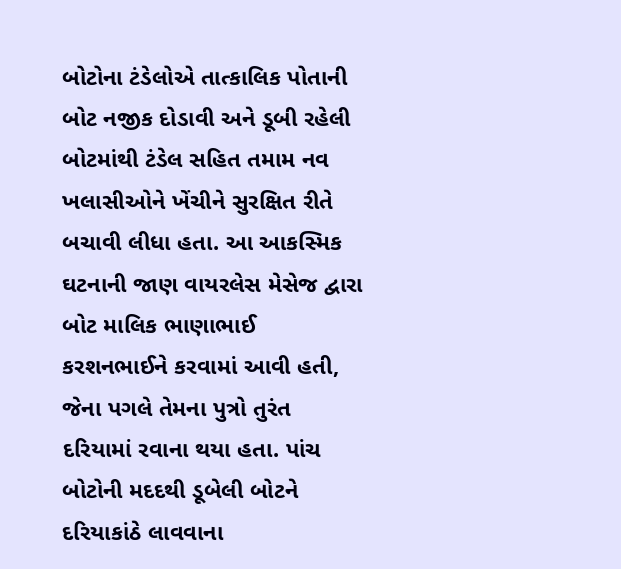બોટોના ટંડેલોએ તાત્કાલિક પોતાની બોટ નજીક દોડાવી અને ડૂબી રહેલી બોટમાંથી ટંડેલ સહિત તમામ નવ ખલાસીઓને ખેંચીને સુરક્ષિત રીતે બચાવી લીધા હતા. આ આકસ્મિક ઘટનાની જાણ વાયરલેસ મેસેજ દ્વારા બોટ માલિક ભાણાભાઈ કરશનભાઈને કરવામાં આવી હતી, જેના પગલે તેમના પુત્રો તુરંત દરિયામાં રવાના થયા હતા. પાંચ બોટોની મદદથી ડૂબેલી બોટને દરિયાકાંઠે લાવવાના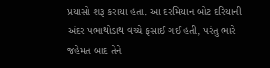પ્રયાસો શરૂ કરાયા હતા. આ દરમિયાન બોટ દરિયાની અંદર પભાથોડાથ વચ્ચે ફસાઈ ગઈ હતી, પરંતુ ભારે જહેમત બાદ તેને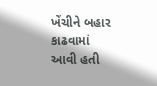ખેંચીને બહાર કાઢવામાં આવી હતી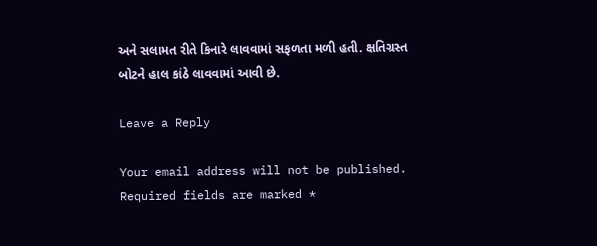અને સલામત રીતે કિનારે લાવવામાં સફળતા મળી હતી. ક્ષતિગ્રસ્ત બોટને હાલ કાંઠે લાવવામાં આવી છે.

Leave a Reply

Your email address will not be published. Required fields are marked *